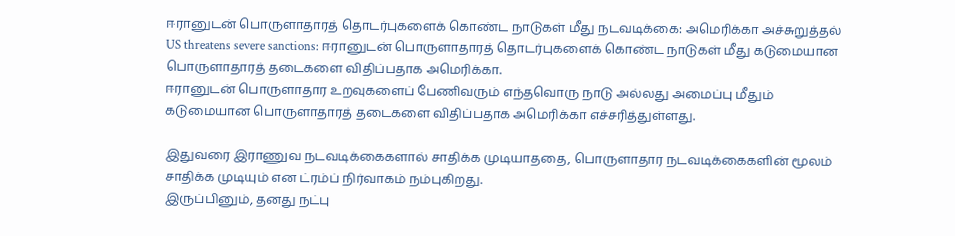ஈரானுடன் பொருளாதாரத் தொடர்புகளைக் கொண்ட நாடுகள் மீது நடவடிக்கை: அமெரிக்கா அச்சுறுத்தல்
US threatens severe sanctions: ஈரானுடன் பொருளாதாரத் தொடர்புகளைக் கொண்ட நாடுகள் மீது கடுமையான பொருளாதாரத் தடைகளை விதிப்பதாக அமெரிக்கா.
ஈரானுடன் பொருளாதார உறவுகளைப் பேணிவரும் எந்தவொரு நாடு அல்லது அமைப்பு மீதும் கடுமையான பொருளாதாரத் தடைகளை விதிப்பதாக அமெரிக்கா எச்சரித்துள்ளது.

இதுவரை இராணுவ நடவடிக்கைகளால் சாதிக்க முடியாததை, பொருளாதார நடவடிக்கைகளின் மூலம் சாதிக்க முடியும் என ட்ரம்ப் நிர்வாகம் நம்புகிறது.
இருப்பினும், தனது நட்பு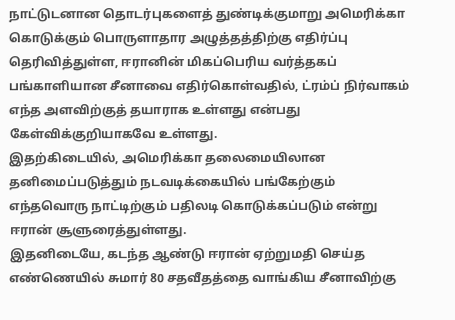நாட்டுடனான தொடர்புகளைத் துண்டிக்குமாறு அமெரிக்கா கொடுக்கும் பொருளாதார அழுத்தத்திற்கு எதிர்ப்பு தெரிவித்துள்ள, ஈரானின் மிகப்பெரிய வர்த்தகப் பங்காளியான சீனாவை எதிர்கொள்வதில், ட்ரம்ப் நிர்வாகம் எந்த அளவிற்குத் தயாராக உள்ளது என்பது கேள்விக்குறியாகவே உள்ளது.
இதற்கிடையில், அமெரிக்கா தலைமையிலான தனிமைப்படுத்தும் நடவடிக்கையில் பங்கேற்கும் எந்தவொரு நாட்டிற்கும் பதிலடி கொடுக்கப்படும் என்று ஈரான் சூளுரைத்துள்ளது.
இதனிடையே, கடந்த ஆண்டு ஈரான் ஏற்றுமதி செய்த எண்ணெயில் சுமார் 80 சதவீதத்தை வாங்கிய சீனாவிற்கு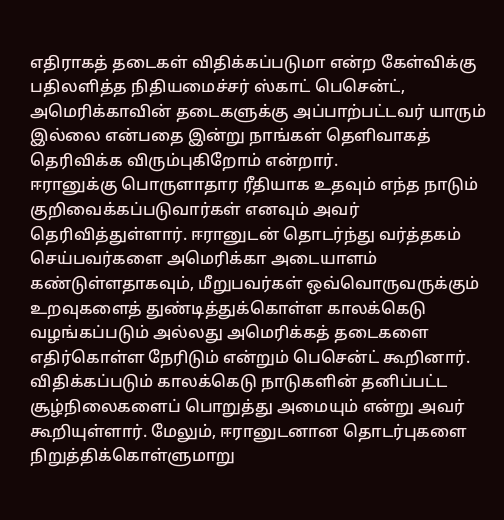எதிராகத் தடைகள் விதிக்கப்படுமா என்ற கேள்விக்கு பதிலளித்த நிதியமைச்சர் ஸ்காட் பெசென்ட், அமெரிக்காவின் தடைகளுக்கு அப்பாற்பட்டவர் யாரும் இல்லை என்பதை இன்று நாங்கள் தெளிவாகத் தெரிவிக்க விரும்புகிறோம் என்றார்.
ஈரானுக்கு பொருளாதார ரீதியாக உதவும் எந்த நாடும் குறிவைக்கப்படுவார்கள் எனவும் அவர் தெரிவித்துள்ளார். ஈரானுடன் தொடர்ந்து வர்த்தகம் செய்பவர்களை அமெரிக்கா அடையாளம் கண்டுள்ளதாகவும், மீறுபவர்கள் ஒவ்வொருவருக்கும் உறவுகளைத் துண்டித்துக்கொள்ள காலக்கெடு வழங்கப்படும் அல்லது அமெரிக்கத் தடைகளை எதிர்கொள்ள நேரிடும் என்றும் பெசென்ட் கூறினார்.
விதிக்கப்படும் காலக்கெடு நாடுகளின் தனிப்பட்ட சூழ்நிலைகளைப் பொறுத்து அமையும் என்று அவர் கூறியுள்ளார். மேலும், ஈரானுடனான தொடர்புகளை நிறுத்திக்கொள்ளுமாறு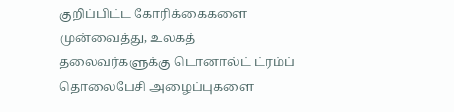குறிப்பிட்ட கோரிக்கைகளை முன்வைத்து, உலகத் தலைவர்களுக்கு டொனால்ட் ட்ரம்ப் தொலைபேசி அழைப்புகளை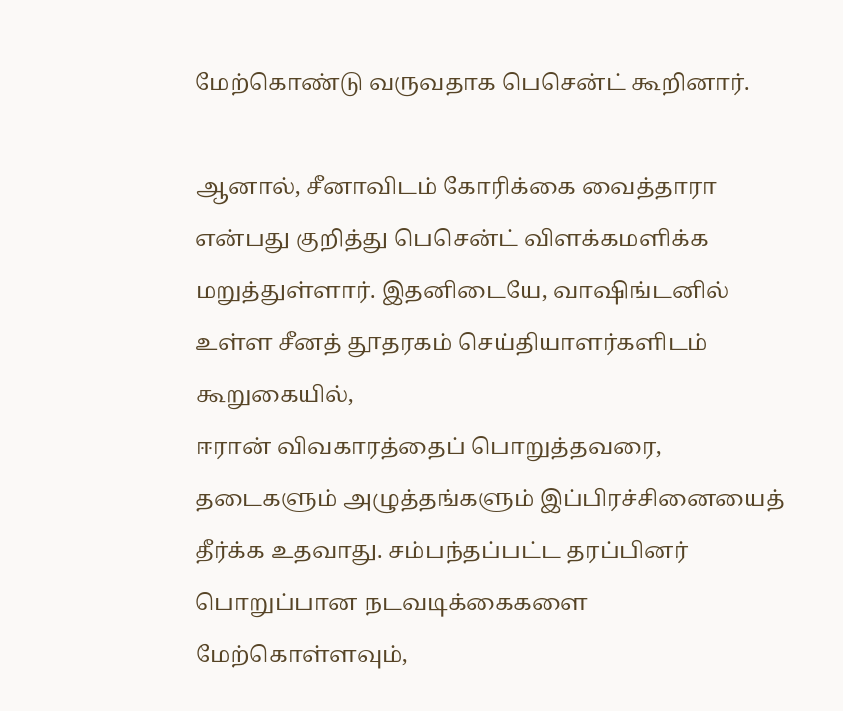மேற்கொண்டு வருவதாக பெசென்ட் கூறினார்.

ஆனால், சீனாவிடம் கோரிக்கை வைத்தாரா என்பது குறித்து பெசென்ட் விளக்கமளிக்க மறுத்துள்ளார். இதனிடையே, வாஷிங்டனில் உள்ள சீனத் தூதரகம் செய்தியாளர்களிடம் கூறுகையில்,
ஈரான் விவகாரத்தைப் பொறுத்தவரை, தடைகளும் அழுத்தங்களும் இப்பிரச்சினையைத் தீர்க்க உதவாது. சம்பந்தப்பட்ட தரப்பினர் பொறுப்பான நடவடிக்கைகளை மேற்கொள்ளவும்,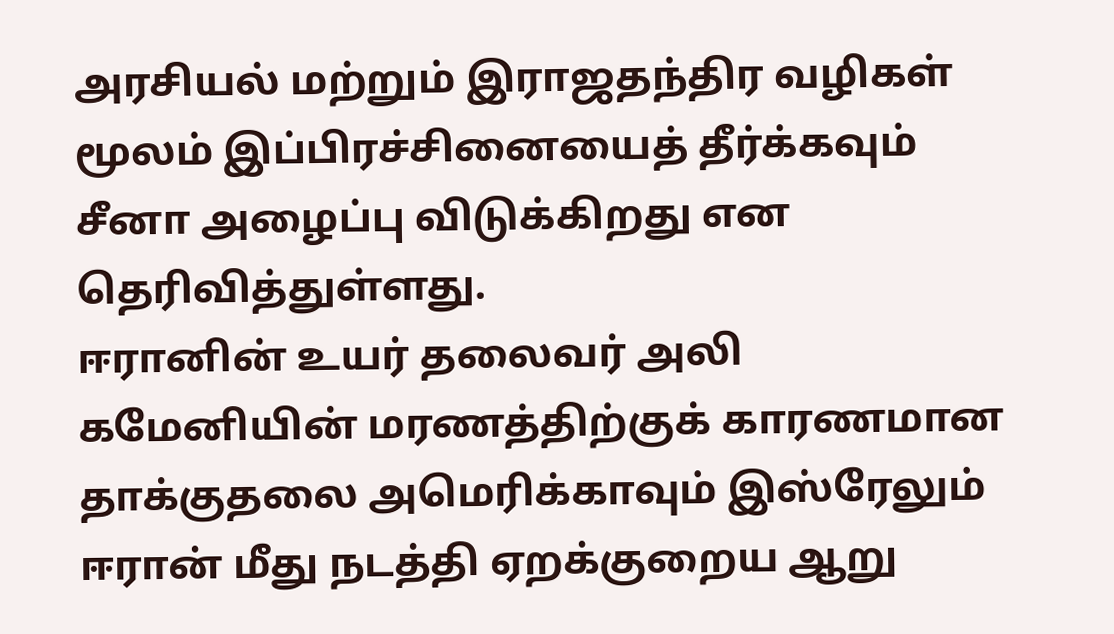அரசியல் மற்றும் இராஜதந்திர வழிகள் மூலம் இப்பிரச்சினையைத் தீர்க்கவும் சீனா அழைப்பு விடுக்கிறது என தெரிவித்துள்ளது.
ஈரானின் உயர் தலைவர் அலி கமேனியின் மரணத்திற்குக் காரணமான தாக்குதலை அமெரிக்காவும் இஸ்ரேலும் ஈரான் மீது நடத்தி ஏறக்குறைய ஆறு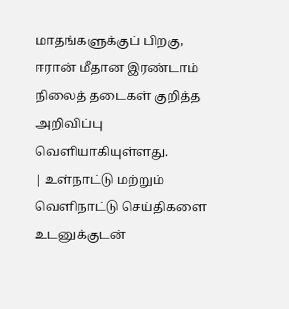மாதங்களுக்குப் பிறகு, ஈரான் மீதான இரண்டாம் நிலைத் தடைகள் குறித்த அறிவிப்பு வெளியாகியுள்ளது.
| உள்நாட்டு மற்றும் வெளிநாட்டு செய்திகளை உடனுக்குடன்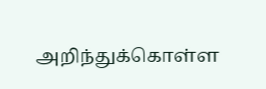அறிந்துக்கொள்ள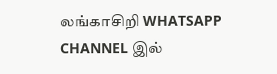லங்காசிறி WHATSAPP CHANNEL இல்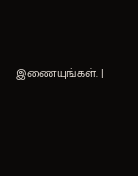இணையுங்கள். |